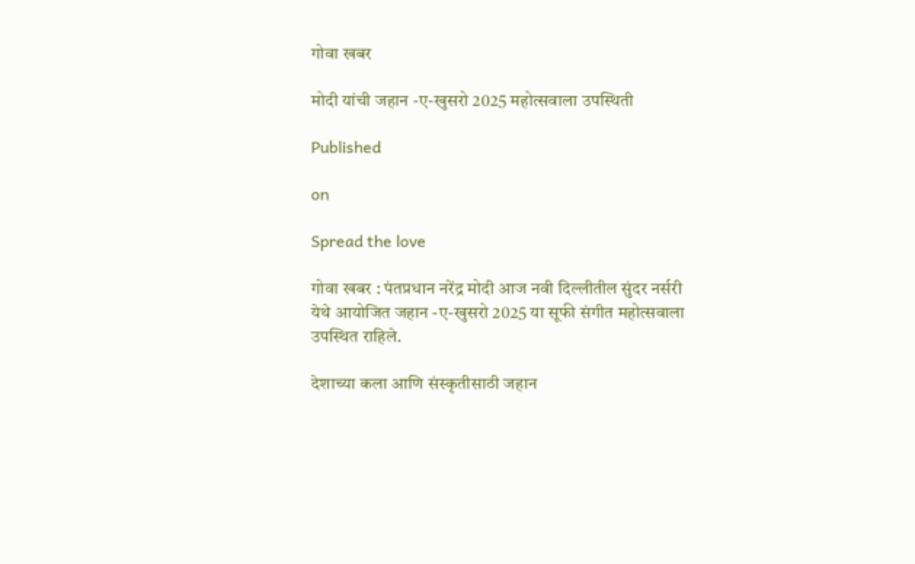गोवा खबर

मोदी यांची जहान -ए-खुसरो 2025 महोत्सवाला उपस्थिती

Published

on

Spread the love

गोवा खबर : पंतप्रधान नरेंद्र मोदी आज नवी दिल्लीतील सुंदर नर्सरी येथे आयोजित जहान -ए-खुसरो 2025 या सूफी संगीत महोत्सवाला उपस्थित राहिले.

देशाच्या कला आणि संस्कृतीसाठी जहान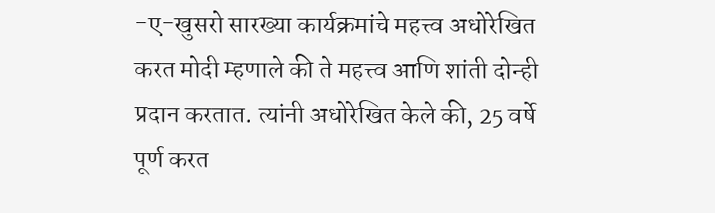-ए-खुसरो सारख्या कार्यक्रमांचे महत्त्व अधोरेखित करत मोदी म्हणाले की ते महत्त्व आणि शांती दोन्ही प्रदान करतात. त्यांनी अधोरेखित केले की, 25 वर्षे पूर्ण करत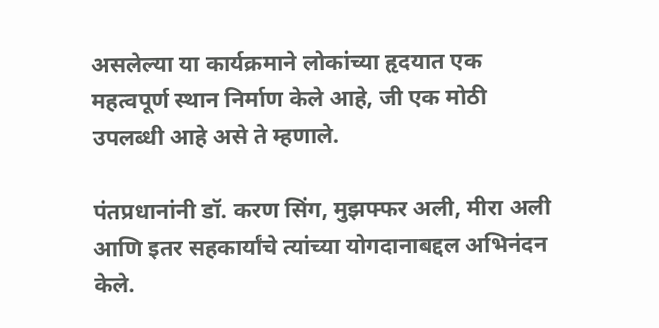असलेल्या या कार्यक्रमाने लोकांच्या हृदयात एक महत्वपूर्ण स्थान निर्माण केले आहे, जी एक मोठी उपलब्धी आहे असे ते म्हणाले.

पंतप्रधानांनी डॉ. करण सिंग, मुझफ्फर अली, मीरा अली आणि इतर सहकार्यांचे त्यांच्या योगदानाबद्दल अभिनंदन केले.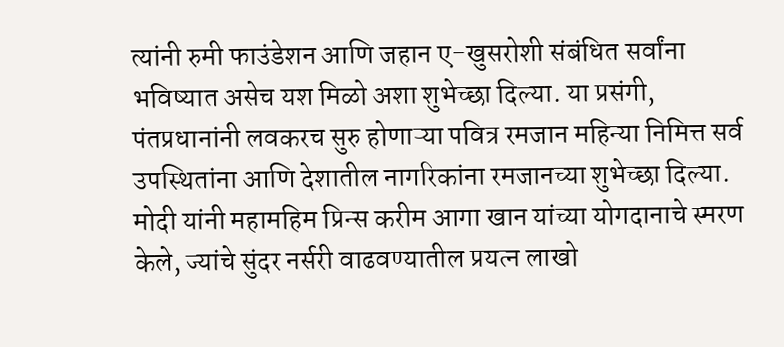त्यांनी रुमी फाउंडेशन आणि जहान ए-खुसरोशी संबंधित सर्वांना भविष्यात असेच यश मिळो अशा शुभेच्छा दिल्या. या प्रसंगी, पंतप्रधानांनी लवकरच सुरु होणाऱ्या पवित्र रमजान महिन्या निमित्त सर्व उपस्थितांना आणि देशातील नागरिकांना रमजानच्या शुभेच्छा दिल्या. मोदी यांनी महामहिम प्रिन्स करीम आगा खान यांच्या योगदानाचे स्मरण केले, ज्यांचे सुंदर नर्सरी वाढवण्यातील प्रयत्न लाखो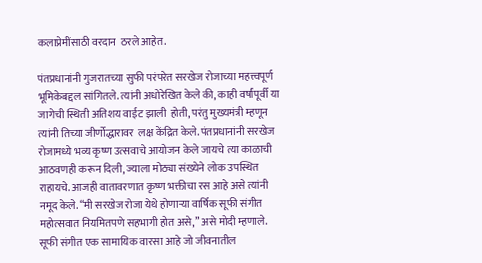कलाप्रेमींसाठी वरदान  ठरले आहेत.

पंतप्रधानांनी गुजरातच्या सुफी परंपरेत सरखेज रोजाच्या महत्त्वपूर्ण भूमिकेबद्दल सांगितले. त्यांनी अधोरेखित केले की, काही वर्षांपूर्वी या जागेची स्थिती अतिशय वाईट झाली  होती, परंतु मुख्यमंत्री म्हणून त्यांनी तिच्या जीर्णोद्धारावर  लक्ष केंद्रित केले. पंतप्रधानांनी सरखेज रोजामध्ये भव्य कृष्ण उत्सवाचे आयोजन केले जायचे त्या काळाची आठवणही करून दिली, ज्याला मोठ्या संख्येने लोक उपस्थित राहायचे. आजही वातावरणात कृष्ण भक्तीचा रस आहे असे त्यांनी नमूद केले. “मी सरखेज रोजा येथे होणाऱ्या वार्षिक सूफी संगीत महोत्सवात नियमितपणे सहभागी होत असे,” असे मोदी म्हणाले. सूफी संगीत एक सामायिक वारसा आहे जो जीवनातील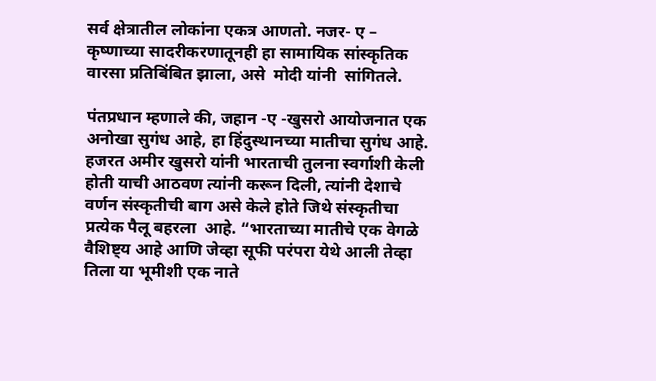सर्व क्षेत्रातील लोकांना एकत्र आणतो. नजर- ए – कृष्णाच्या सादरीकरणातूनही हा सामायिक सांस्कृतिक वारसा प्रतिबिंबित झाला, असे  मोदी यांनी  सांगितले.

पंतप्रधान म्हणाले की, जहान -ए -खुसरो आयोजनात एक अनोखा सुगंध आहे, हा हिंदुस्थानच्या मातीचा सुगंध आहे. हजरत अमीर खुसरो यांनी भारताची तुलना स्वर्गाशी केली होती याची आठवण त्यांनी करून दिली, त्यांनी देशाचे वर्णन संस्कृतीची बाग असे केले होते जिथे संस्कृतीचा प्रत्येक पैलू बहरला  आहे. “भारताच्या मातीचे एक वेगळे वैशिष्ट्य आहे आणि जेव्हा सूफी परंपरा येथे आली तेव्हा तिला या भूमीशी एक नाते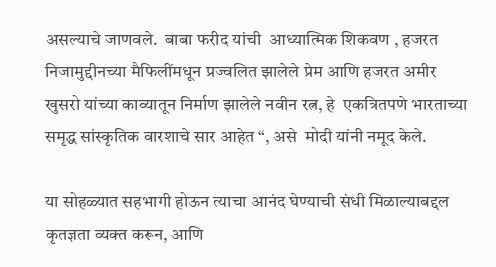असल्याचे जाणवले.  बाबा फरीद यांची  आध्यात्मिक शिकवण , हजरत निजामुद्दीनच्या मैफिलींमधून प्रज्वलित झालेले प्रेम आणि हजरत अमीर खुसरो यांच्या काव्यातून निर्माण झालेले नवीन रत्न, हे  एकत्रितपणे भारताच्या समृद्ध सांस्कृतिक वारशाचे सार आहेत “, असे  मोदी यांनी नमूद केले.

या सोहळ्यात सहभागी होऊन त्याचा आनंद घेण्याची संधी मिळाल्याबद्दल कृतज्ञता व्यक्त करून, आणि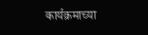कार्यक्रमाच्या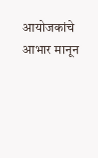आयोजकांचे आभार मानून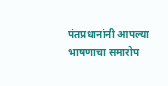पंतप्रधानांनी आपल्या भाषणाचा समारोप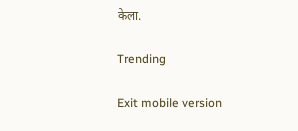केला.

Trending

Exit mobile version